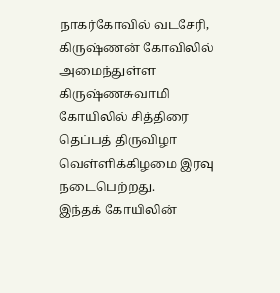நாகர்கோவில் வடசேரி, கிருஷ்ணன் கோவிலில் அமைந்துள்ள கிருஷ்ணசுவாமி கோயிலில் சித்திரை தெப்பத் திருவிழா வெள்ளிக்கிழமை இரவு நடைபெற்றது.
இந்தக் கோயிலின்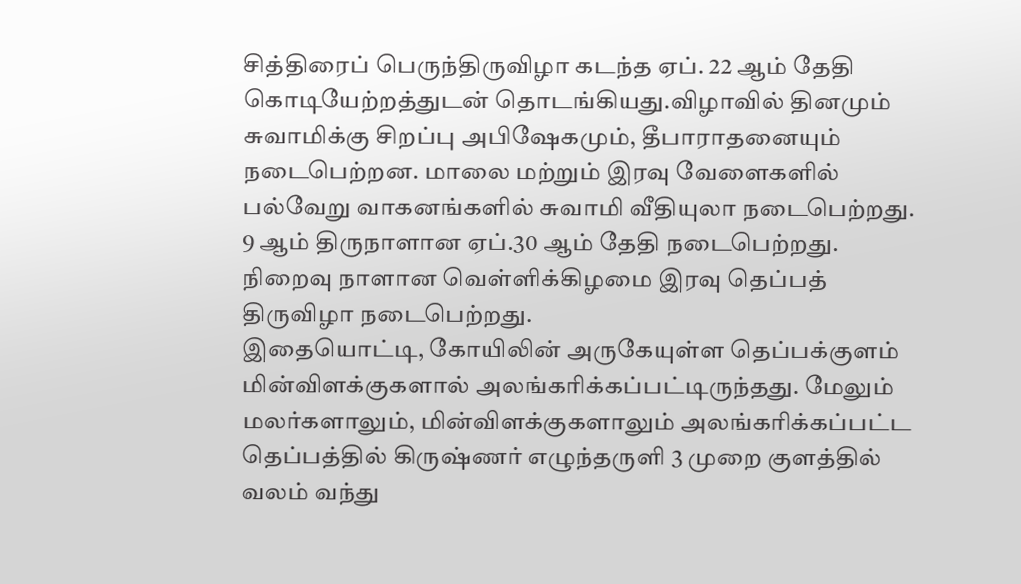சித்திரைப் பெருந்திருவிழா கடந்த ஏப். 22 ஆம் தேதி கொடியேற்றத்துடன் தொடங்கியது.விழாவில் தினமும் சுவாமிக்கு சிறப்பு அபிஷேகமும், தீபாராதனையும் நடைபெற்றன. மாலை மற்றும் இரவு வேளைகளில் பல்வேறு வாகனங்களில் சுவாமி வீதியுலா நடைபெற்றது.
9 ஆம் திருநாளான ஏப்.30 ஆம் தேதி நடைபெற்றது. நிறைவு நாளான வெள்ளிக்கிழமை இரவு தெப்பத் திருவிழா நடைபெற்றது.
இதையொட்டி, கோயிலின் அருகேயுள்ள தெப்பக்குளம் மின்விளக்குகளால் அலங்கரிக்கப்பட்டிருந்தது. மேலும் மலர்களாலும், மின்விளக்குகளாலும் அலங்கரிக்கப்பட்ட தெப்பத்தில் கிருஷ்ணர் எழுந்தருளி 3 முறை குளத்தில் வலம் வந்து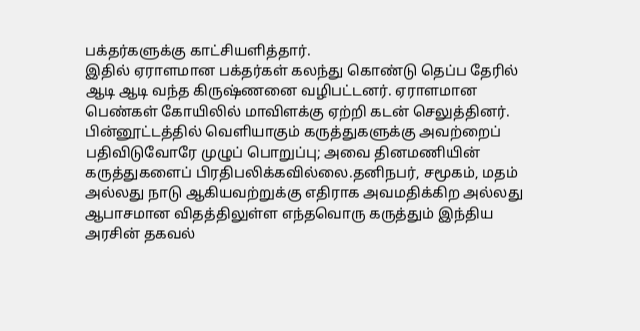பக்தர்களுக்கு காட்சியளித்தார்.
இதில் ஏராளமான பக்தர்கள் கலந்து கொண்டு தெப்ப தேரில் ஆடி ஆடி வந்த கிருஷ்ணனை வழிபட்டனர். ஏராளமான பெண்கள் கோயிலில் மாவிளக்கு ஏற்றி கடன் செலுத்தினர்.
பின்னூட்டத்தில் வெளியாகும் கருத்துகளுக்கு அவற்றைப் பதிவிடுவோரே முழுப் பொறுப்பு; அவை தினமணியின் கருத்துகளைப் பிரதிபலிக்கவில்லை.தனிநபர், சமூகம், மதம் அல்லது நாடு ஆகியவற்றுக்கு எதிராக அவமதிக்கிற அல்லது ஆபாசமான விதத்திலுள்ள எந்தவொரு கருத்தும் இந்திய அரசின் தகவல்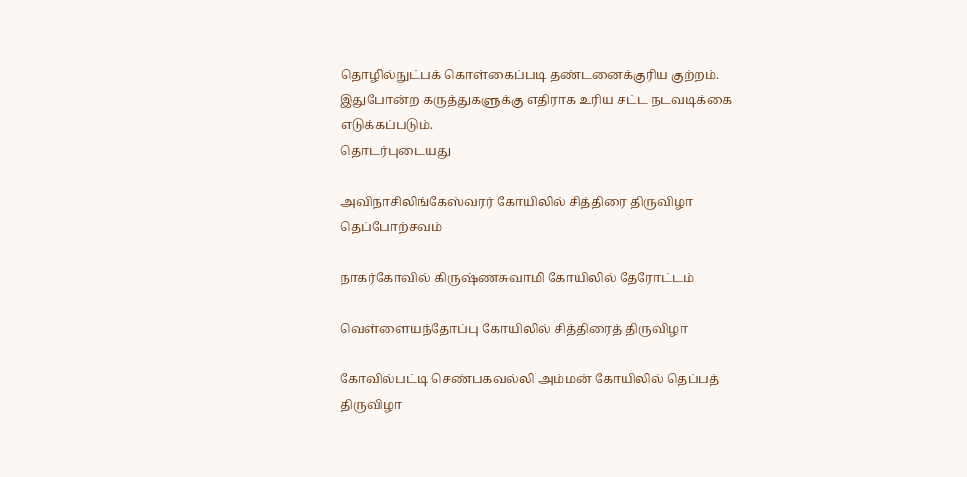தொழில்நுட்பக் கொள்கைப்படி தண்டனைக்குரிய குற்றம். இதுபோன்ற கருத்துகளுக்கு எதிராக உரிய சட்ட நடவடிக்கை எடுக்கப்படும்.
தொடர்புடையது

அவிநாசிலிங்கேஸ்வரர் கோயிலில் சித்திரை திருவிழா தெப்போற்சவம்

நாகர்கோவில் கிருஷ்ணசுவாமி கோயிலில் தேரோட்டம்

வெள்ளையந்தோப்பு கோயிலில் சித்திரைத் திருவிழா

கோவில்பட்டி செண்பகவல்லி அம்மன் கோயிலில் தெப்பத் திருவிழா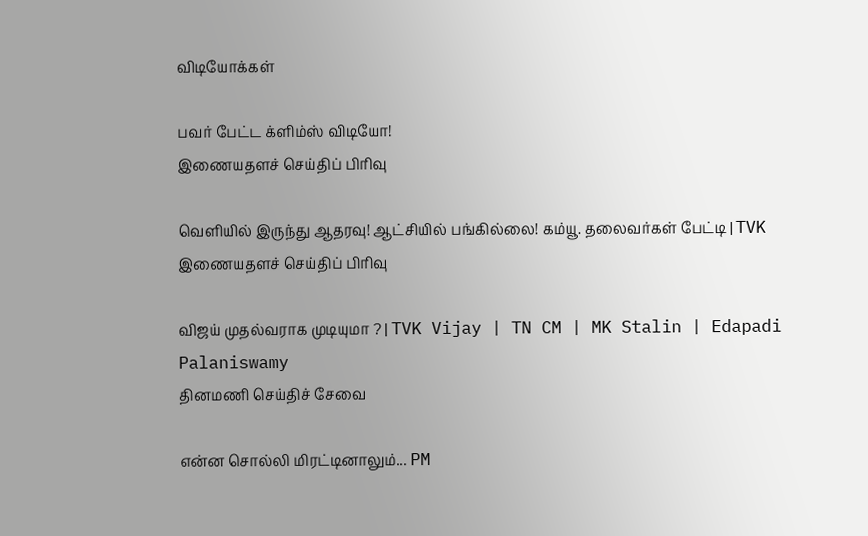விடியோக்கள்

பவர் பேட்ட க்ளிம்ஸ் விடியோ!
இணையதளச் செய்திப் பிரிவு

வெளியில் இருந்து ஆதரவு! ஆட்சியில் பங்கில்லை! கம்யூ. தலைவர்கள் பேட்டி | TVK
இணையதளச் செய்திப் பிரிவு

விஜய் முதல்வராக முடியுமா ? | TVK Vijay | TN CM | MK Stalin | Edapadi Palaniswamy
தினமணி செய்திச் சேவை

என்ன சொல்லி மிரட்டினாலும்... PM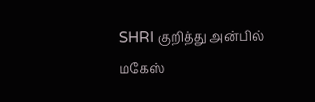SHRI குறித்து அன்பில் மகேஸ்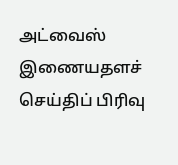அட்வைஸ்
இணையதளச் செய்திப் பிரிவு